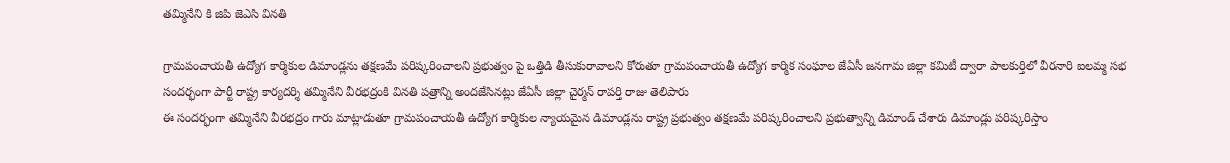తమ్మినేని కి జిపి జెఎసి వినతి

గ్రామపంచాయతీ ఉద్యోగ కార్మికుల డిమాండ్లను తక్షణమే పరిష్కరించాలని ప్రభుత్వం పై ఒత్తిడి తీసుకురావాలని కోరుతూ గ్రామపంచాయతీ ఉద్యోగ కార్మిక సంఘాల జేఏసీ జనగామ జిల్లా కమిటీ ద్వారా పాలకుర్తిలో వీరనారి ఐలమ్మ సభ సందర్భంగా పార్టీ రాష్ట్ర కార్యదర్శి తమ్మినేని వీరభద్రంకి వినతి పత్రాన్ని అందజేసినట్లు జేఏసీ జిల్లా చైర్మన్ రాపర్తి రాజు తెలిపారు
ఈ సందర్భంగా తమ్మినేని వీరభద్రం గారు మాట్లాడుతూ గ్రామపంచాయతీ ఉద్యోగ కార్మికుల న్యాయమైన డిమాండ్లను రాష్ట్ర ప్రభుత్వం తక్షణమే పరిష్కరించాలని ప్రభుత్వాన్ని డిమాండ్ చేశారు డిమాండ్లు పరిష్కరిస్తాం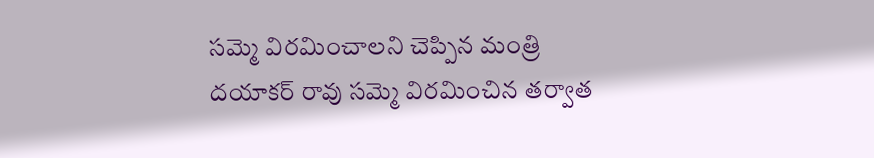సమ్మె విరమించాలని చెప్పిన మంత్రి దయాకర్ రావు సమ్మె విరమించిన తర్వాత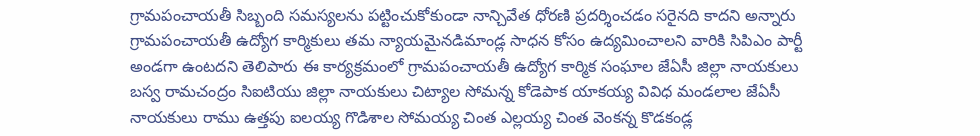గ్రామపంచాయతీ సిబ్బంది సమస్యలను పట్టించుకోకుండా నాన్చివేత ధోరణి ప్రదర్శించడం సరైనది కాదని అన్నారు గ్రామపంచాయతీ ఉద్యోగ కార్మికులు తమ న్యాయమైనడిమాండ్ల సాధన కోసం ఉద్యమించాలని వారికి సిపిఎం పార్టీ అండగా ఉంటదని తెలిపారు ఈ కార్యక్రమంలో గ్రామపంచాయతీ ఉద్యోగ కార్మిక సంఘాల జేఏసీ జిల్లా నాయకులు బస్వ రామచంద్రం సిఐటియు జిల్లా నాయకులు చిట్యాల సోమన్న కోడెపాక యాకయ్య వివిధ మండలాల జేఏసీ నాయకులు రాము ఉత్తపు ఐలయ్య గొడిశాల సోమయ్య చింత ఎల్లయ్య చింత వెంకన్న కొడకండ్ల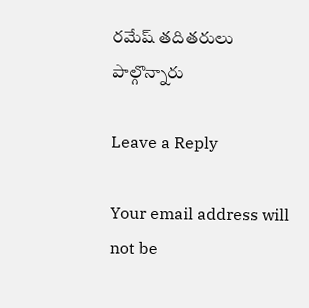రమేష్ తదితరులు పాల్గొన్నారు

Leave a Reply

Your email address will not be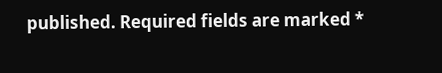published. Required fields are marked *